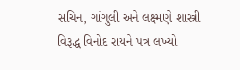સચિન, ગાંગુલી અને લક્ષ્મણે શાસ્ત્રી વિરૂદ્ધ વિનોદ રાયને પત્ર લખ્યો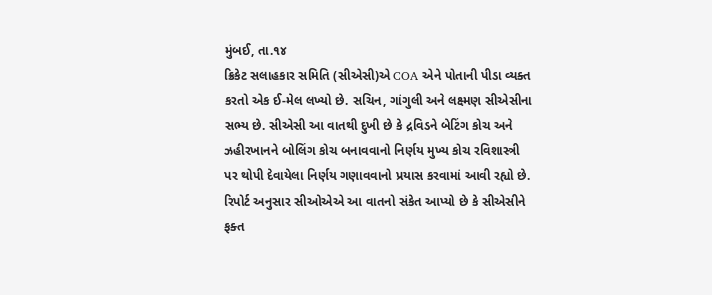મુંબઈ, તા.૧૪
ક્રિકેટ સલાહકાર સમિતિ (સીએસી)એ COA એને પોતાની પીડા વ્યક્ત કરતો એક ઈ-મેલ લખ્યો છે. સચિન, ગાંગુલી અને લક્ષ્મણ સીએસીના સભ્ય છે. સીએસી આ વાતથી દુખી છે કે દ્રવિડને બેટિંગ કોચ અને ઝહીરખાનને બોલિંગ કોચ બનાવવાનો નિર્ણય મુખ્ય કોચ રવિશાસ્ત્રી પર થોપી દેવાયેલા નિર્ણય ગણાવવાનો પ્રયાસ કરવામાં આવી રહ્યો છે. રિપોર્ટ અનુસાર સીઓએએ આ વાતનો સંકેત આપ્યો છે કે સીએસીને ફક્ત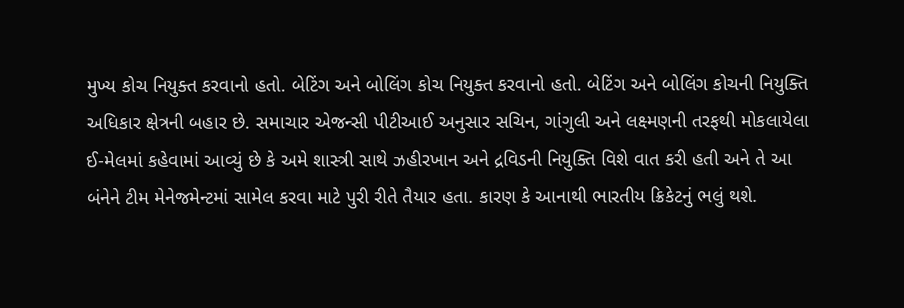મુખ્ય કોચ નિયુક્ત કરવાનો હતો. બેટિંગ અને બોલિંગ કોચ નિયુક્ત કરવાનો હતો. બેટિંગ અને બોલિંગ કોચની નિયુક્તિ અધિકાર ક્ષેત્રની બહાર છે. સમાચાર એજન્સી પીટીઆઈ અનુસાર સચિન, ગાંગુલી અને લક્ષ્મણની તરફથી મોકલાયેલા ઈ-મેલમાં કહેવામાં આવ્યું છે કે અમે શાસ્ત્રી સાથે ઝહીરખાન અને દ્રવિડની નિયુક્તિ વિશે વાત કરી હતી અને તે આ બંનેને ટીમ મેનેજમેન્ટમાં સામેલ કરવા માટે પુરી રીતે તૈયાર હતા. કારણ કે આનાથી ભારતીય ક્રિકેટનું ભલું થશે.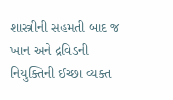શાસ્ત્રીની સહમતી બાદ જ ખાન અને દ્રવિડની નિયુક્તિની ઈચ્છા વ્યક્ત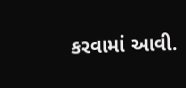કરવામાં આવી.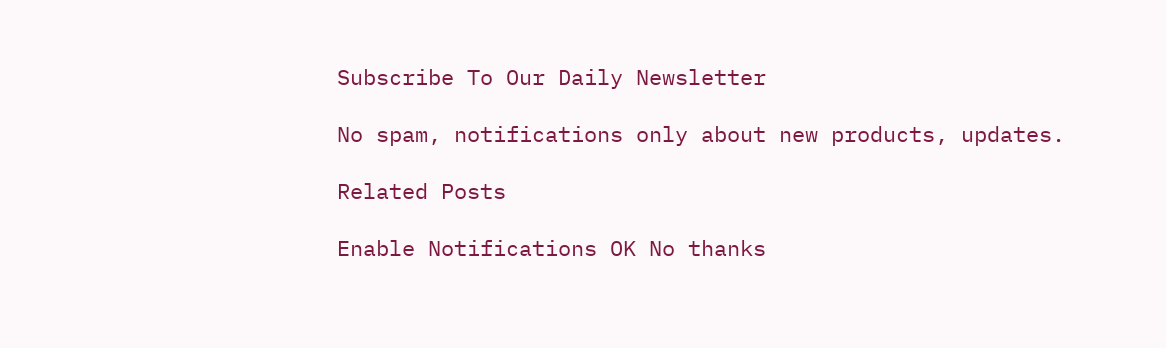Subscribe To Our Daily Newsletter

No spam, notifications only about new products, updates.

Related Posts

Enable Notifications OK No thanks